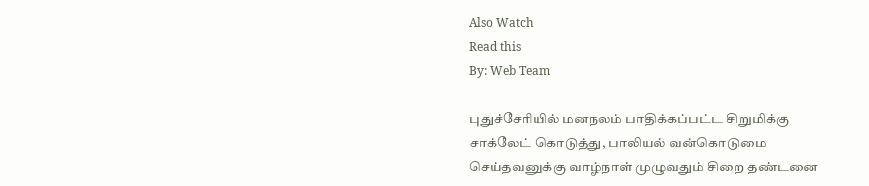Also Watch
Read this
By: Web Team

புதுச்சேரியில் மனநலம் பாதிக்கப்பட்ட சிறுமிக்கு சாக்லேட் கொடுத்து, பாலியல் வன்கொடுமை செய்தவனுக்கு வாழ்நாள் முழுவதும் சிறை தண்டனை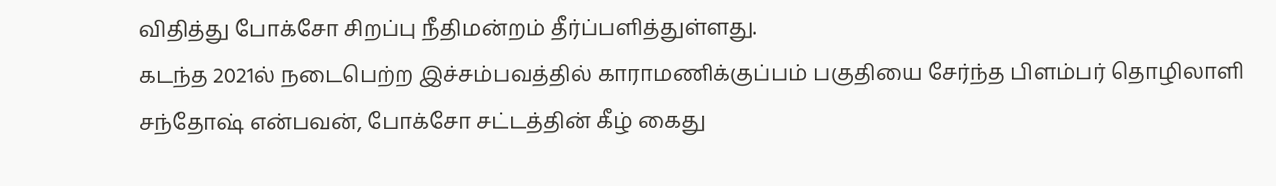விதித்து போக்சோ சிறப்பு நீதிமன்றம் தீர்ப்பளித்துள்ளது.
கடந்த 2021ல் நடைபெற்ற இச்சம்பவத்தில் காராமணிக்குப்பம் பகுதியை சேர்ந்த பிளம்பர் தொழிலாளி சந்தோஷ் என்பவன், போக்சோ சட்டத்தின் கீழ் கைது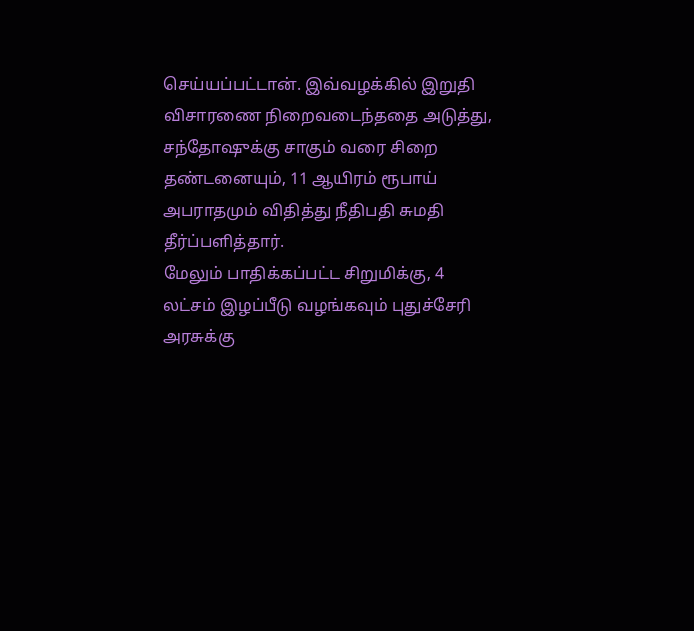செய்யப்பட்டான். இவ்வழக்கில் இறுதி விசாரணை நிறைவடைந்ததை அடுத்து, சந்தோஷுக்கு சாகும் வரை சிறை தண்டனையும், 11 ஆயிரம் ரூபாய் அபராதமும் விதித்து நீதிபதி சுமதி தீர்ப்பளித்தார்.
மேலும் பாதிக்கப்பட்ட சிறுமிக்கு, 4 லட்சம் இழப்பீடு வழங்கவும் புதுச்சேரி அரசுக்கு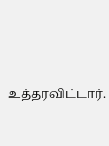உத்தரவிட்டார்.